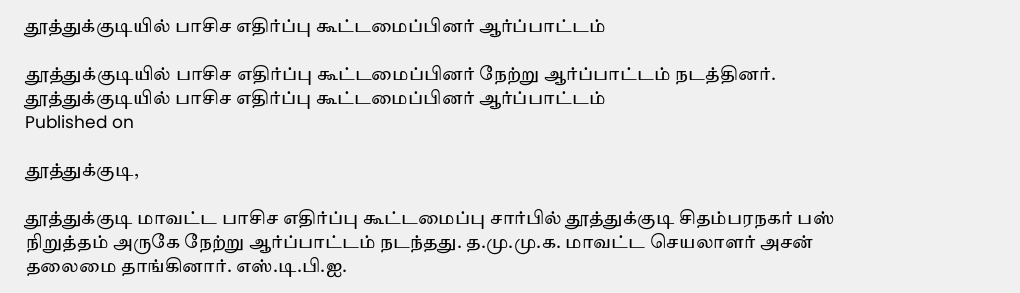தூத்துக்குடியில் பாசிச எதிர்ப்பு கூட்டமைப்பினர் ஆர்ப்பாட்டம்

தூத்துக்குடியில் பாசிச எதிர்ப்பு கூட்டமைப்பினர் நேற்று ஆர்ப்பாட்டம் நடத்தினர்.
தூத்துக்குடியில் பாசிச எதிர்ப்பு கூட்டமைப்பினர் ஆர்ப்பாட்டம்
Published on

தூத்துக்குடி,

தூத்துக்குடி மாவட்ட பாசிச எதிர்ப்பு கூட்டமைப்பு சார்பில் தூத்துக்குடி சிதம்பரநகர் பஸ் நிறுத்தம் அருகே நேற்று ஆர்ப்பாட்டம் நடந்தது. த.மு.மு.க. மாவட்ட செயலாளர் அசன் தலைமை தாங்கினார். எஸ்.டி.பி.ஐ.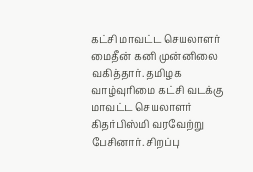கட்சி மாவட்ட செயலாளர் மைதீன் கனி முன்னிலை வகித்தார். தமிழக வாழ்வுரிமை கட்சி வடக்கு மாவட்ட செயலாளர் கிதர்பிஸ்மி வரவேற்று பேசினார். சிறப்பு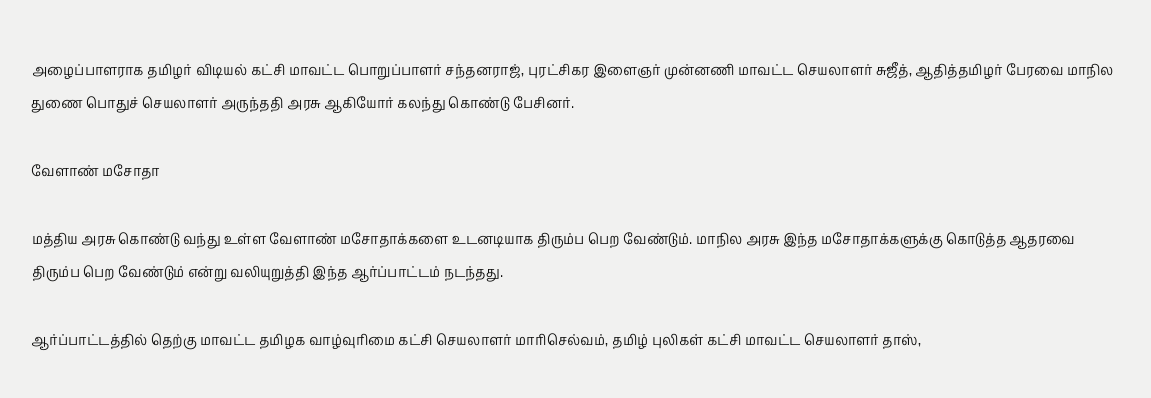அழைப்பாளராக தமிழர் விடியல் கட்சி மாவட்ட பொறுப்பாளர் சந்தனராஜ், புரட்சிகர இளைஞர் முன்னணி மாவட்ட செயலாளர் சுஜீத், ஆதித்தமிழர் பேரவை மாநில துணை பொதுச் செயலாளர் அருந்ததி அரசு ஆகியோர் கலந்து கொண்டு பேசினர்.

வேளாண் மசோதா

மத்திய அரசு கொண்டு வந்து உள்ள வேளாண் மசோதாக்களை உடனடியாக திரும்ப பெற வேண்டும். மாநில அரசு இந்த மசோதாக்களுக்கு கொடுத்த ஆதரவை திரும்ப பெற வேண்டும் என்று வலியுறுத்தி இந்த ஆர்ப்பாட்டம் நடந்தது.

ஆர்ப்பாட்டத்தில் தெற்கு மாவட்ட தமிழக வாழ்வுரிமை கட்சி செயலாளர் மாரிசெல்வம், தமிழ் புலிகள் கட்சி மாவட்ட செயலாளர் தாஸ்,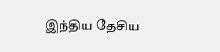இந்திய தேசிய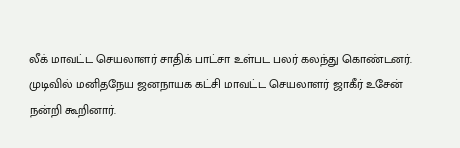லீக் மாவட்ட செயலாளர் சாதிக் பாட்சா உள்பட பலர் கலந்து கொண்டனர். முடிவில் மனிதநேய ஜனநாயக கட்சி மாவட்ட செயலாளர் ஜாகீர் உசேன் நன்றி கூறினார்.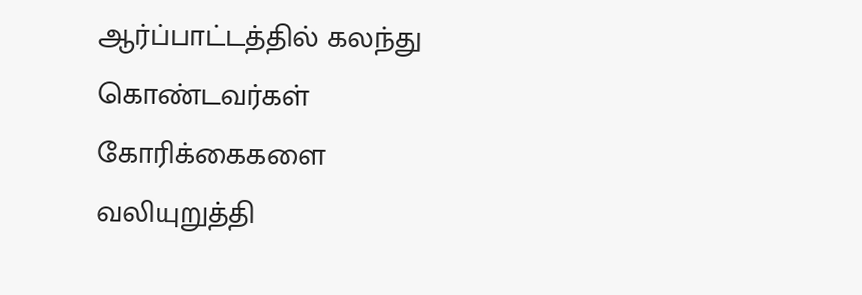ஆர்ப்பாட்டத்தில் கலந்து கொண்டவர்கள் கோரிக்கைகளை வலியுறுத்தி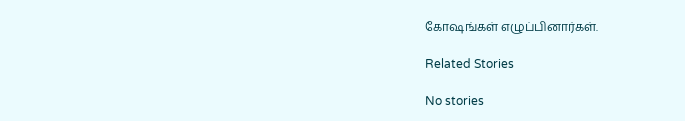கோஷங்கள் எழுப்பினார்கள்.

Related Stories

No stories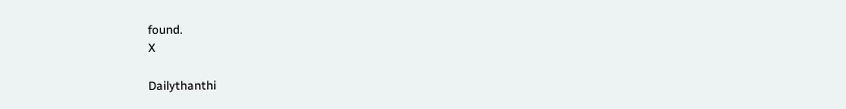found.
X

Dailythanthi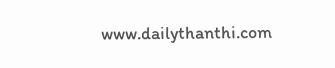www.dailythanthi.com